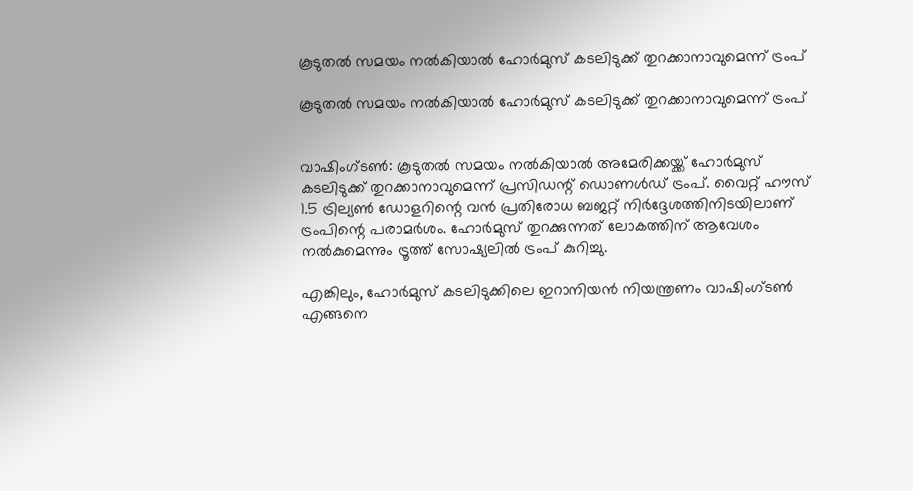കൂടുതല്‍ സമയം നല്‍കിയാല്‍ ഹോര്‍മുസ് കടലിടുക്ക് തുറക്കാനാവുമെന്ന് ട്രംപ്

കൂടുതല്‍ സമയം നല്‍കിയാല്‍ ഹോര്‍മുസ് കടലിടുക്ക് തുറക്കാനാവുമെന്ന് ട്രംപ്


വാഷിംഗ്ടണ്‍: കൂടുതല്‍ സമയം നല്‍കിയാല്‍ അമേരിക്കയ്ക്ക് ഹോര്‍മുസ് കടലിടുക്ക് തുറക്കാനാവുമെന്ന് പ്രസിഡന്റ് ഡൊണള്‍ഡ് ട്രംപ്. വൈറ്റ് ഹൗസ് 1.5 ട്രില്യണ്‍ ഡോളറിന്റെ വന്‍ പ്രതിരോധ ബജറ്റ് നിര്‍ദ്ദേശത്തിനിടയിലാണ് ട്രംപിന്റെ പരാമര്‍ശം. ഹോര്‍മുസ് തുറക്കുന്നത് ലോകത്തിന് ആവേശം നല്‍കുമെന്നും ട്രൂത്ത് സോഷ്യലില്‍ ട്രംപ് കുറിച്ചു.

എങ്കിലും, ഹോര്‍മുസ് കടലിടുക്കിലെ ഇറാനിയന്‍ നിയന്ത്രണം വാഷിംഗ്ടണ്‍ എങ്ങനെ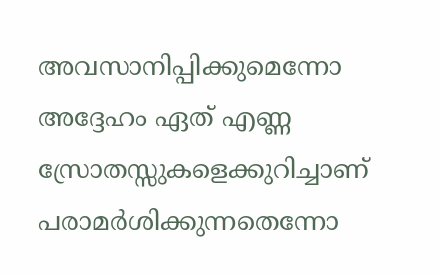അവസാനിപ്പിക്കുമെന്നോ അദ്ദേഹം ഏത് എണ്ണ സ്രോതസ്സുകളെക്കുറിച്ചാണ് പരാമര്‍ശിക്കുന്നതെന്നോ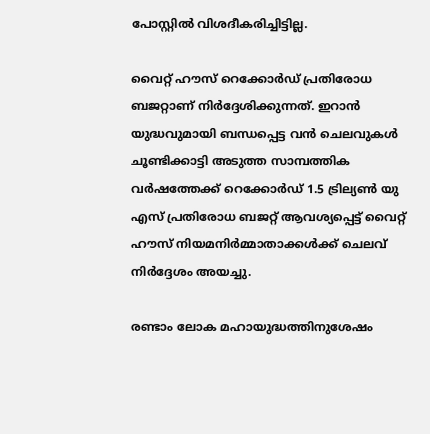പോസ്റ്റില്‍ വിശദീകരിച്ചിട്ടില്ല.

വൈറ്റ് ഹൗസ് റെക്കോര്‍ഡ് പ്രതിരോധ ബജറ്റാണ് നിര്‍ദ്ദേശിക്കുന്നത്. ഇറാന്‍ യുദ്ധവുമായി ബന്ധപ്പെട്ട വന്‍ ചെലവുകള്‍ ചൂണ്ടിക്കാട്ടി അടുത്ത സാമ്പത്തിക വര്‍ഷത്തേക്ക് റെക്കോര്‍ഡ് 1.5 ട്രില്യണ്‍ യു എസ് പ്രതിരോധ ബജറ്റ് ആവശ്യപ്പെട്ട് വൈറ്റ് ഹൗസ് നിയമനിര്‍മ്മാതാക്കള്‍ക്ക് ചെലവ് നിര്‍ദ്ദേശം അയച്ചു.

രണ്ടാം ലോക മഹായുദ്ധത്തിനുശേഷം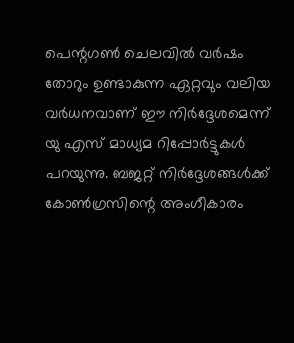പെന്റഗണ്‍ ചെലവില്‍ വര്‍ഷം തോറും ഉണ്ടാകുന്ന ഏറ്റവും വലിയ വര്‍ധനവാണ് ഈ നിര്‍ദ്ദേശമെന്ന് യു എസ് മാധ്യമ റിപ്പോര്‍ട്ടുകള്‍ പറയുന്നു. ബജറ്റ് നിര്‍ദ്ദേശങ്ങള്‍ക്ക് കോണ്‍ഗ്രസിന്റെ അംഗീകാരം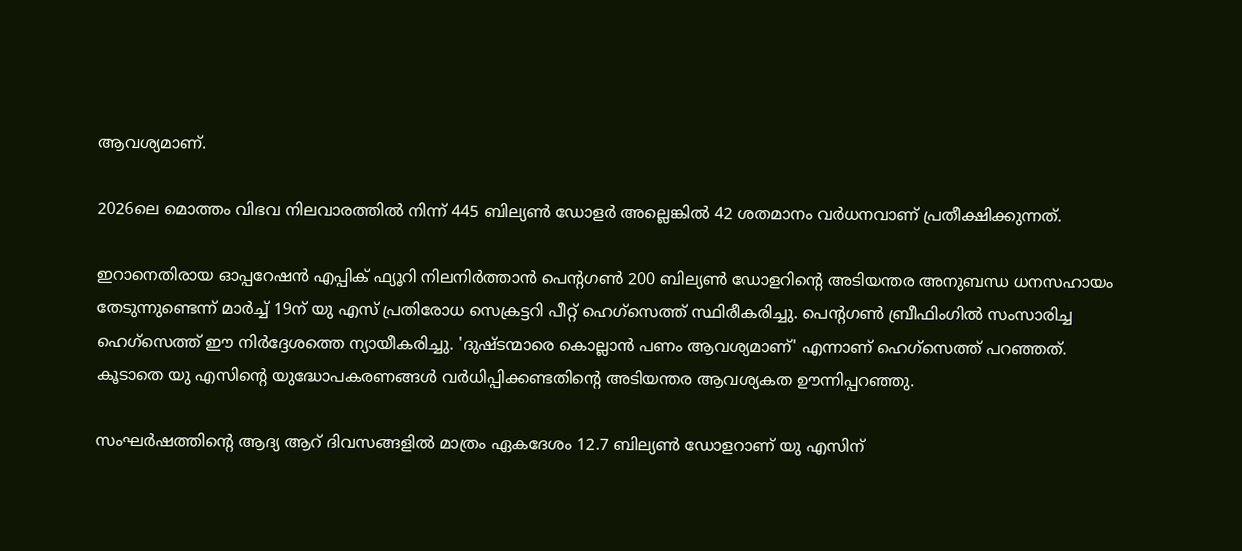ആവശ്യമാണ്.

2026ലെ മൊത്തം വിഭവ നിലവാരത്തില്‍ നിന്ന് 445 ബില്യണ്‍ ഡോളര്‍ അല്ലെങ്കില്‍ 42 ശതമാനം വര്‍ധനവാണ് പ്രതീക്ഷിക്കുന്നത്.

ഇറാനെതിരായ ഓപ്പറേഷന്‍ എപ്പിക് ഫ്യൂറി നിലനിര്‍ത്താന്‍ പെന്റഗണ്‍ 200 ബില്യണ്‍ ഡോളറിന്റെ അടിയന്തര അനുബന്ധ ധനസഹായം തേടുന്നുണ്ടെന്ന് മാര്‍ച്ച് 19ന് യു എസ് പ്രതിരോധ സെക്രട്ടറി പീറ്റ് ഹെഗ്സെത്ത് സ്ഥിരീകരിച്ചു. പെന്റഗണ്‍ ബ്രീഫിംഗില്‍ സംസാരിച്ച ഹെഗ്സെത്ത് ഈ നിര്‍ദ്ദേശത്തെ ന്യായീകരിച്ചു. 'ദുഷ്ടന്മാരെ കൊല്ലാന്‍ പണം ആവശ്യമാണ്' എന്നാണ് ഹെഗ്‌സെത്ത് പറഞ്ഞത്. കൂടാതെ യു എസിന്റെ യുദ്ധോപകരണങ്ങള്‍ വര്‍ധിപ്പിക്കണ്ടതിന്റെ അടിയന്തര ആവശ്യകത ഊന്നിപ്പറഞ്ഞു.

സംഘര്‍ഷത്തിന്റെ ആദ്യ ആറ് ദിവസങ്ങളില്‍ മാത്രം ഏകദേശം 12.7 ബില്യണ്‍ ഡോളറാണ് യു എസിന്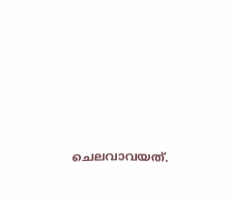ചെലവാവയത്.